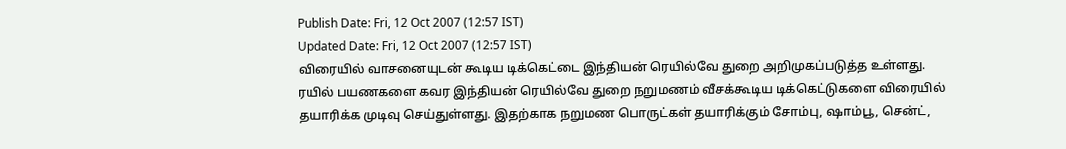Publish Date: Fri, 12 Oct 2007 (12:57 IST)
Updated Date: Fri, 12 Oct 2007 (12:57 IST)
விரையில் வாசனையுடன் கூடிய டிக்கெட்டை இந்தியன் ரெயில்வே துறை அறிமுகப்படுத்த உள்ளது.
ரயில் பயணகளை கவர இந்தியன் ரெயில்வே துறை நறுமணம் வீசக்கூடிய டிக்கெட்டுகளை விரையில் தயாரிக்க முடிவு செய்துள்ளது. இதற்காக நறுமண பொருட்கள் தயாரிக்கும் சோம்பு, ஷாம்பூ, சென்ட்,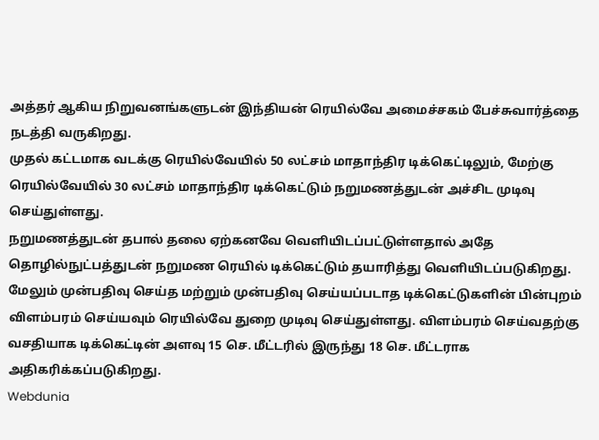அத்தர் ஆகிய நிறுவனங்களுடன் இந்தியன் ரெயில்வே அமைச்சகம் பேச்சுவார்த்தை நடத்தி வருகிறது.
முதல் கட்டமாக வடக்கு ரெயில்வேயில் 50 லட்சம் மாதாந்திர டிக்கெட்டிலும், மேற்கு ரெயில்வேயில் 30 லட்சம் மாதாந்திர டிக்கெட்டும் நறுமணத்துடன் அச்சிட முடிவு செய்துள்ளது.
நறுமணத்துடன் தபால் தலை ஏற்கனவே வெளியிடப்பட்டுள்ளதால் அதே தொழில்நுட்பத்துடன் நறுமண ரெயில் டிக்கெட்டும் தயாரித்து வெளியிடப்படுகிறது.
மேலும் முன்பதிவு செய்த மற்றும் முன்பதிவு செய்யப்படாத டிக்கெட்டுகளின் பின்புறம் விளம்பரம் செய்யவும் ரெயில்வே துறை முடிவு செய்துள்ளது. விளம்பரம் செய்வதற்கு வசதியாக டிக்கெட்டின் அளவு 15 செ. மீட்டரில் இருந்து 18 செ. மீட்டராக அதிகரிக்கப்படுகிறது.
Webdunia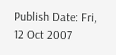Publish Date: Fri, 12 Oct 2007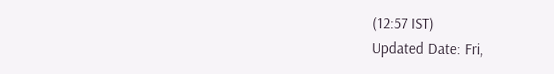(12:57 IST)
Updated Date: Fri,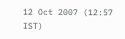12 Oct 2007 (12:57 IST)